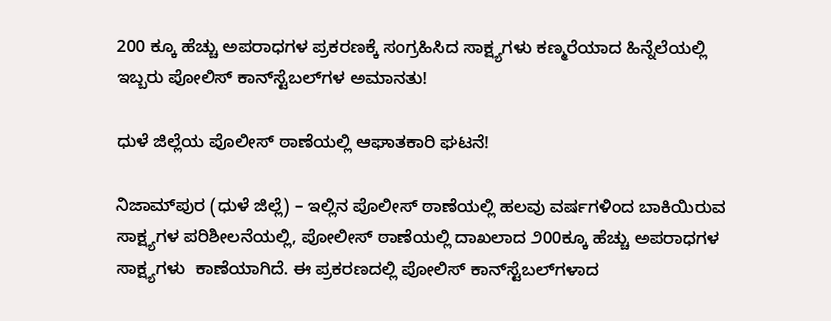200 ಕ್ಕೂ ಹೆಚ್ಚು ಅಪರಾಧಗಳ ಪ್ರಕರಣಕ್ಕೆ ಸಂಗ್ರಹಿಸಿದ ಸಾಕ್ಷ್ಯಗಳು ಕಣ್ಮರೆಯಾದ ಹಿನ್ನೆಲೆಯಲ್ಲಿ ಇಬ್ಬರು ಪೋಲಿಸ್ ಕಾನ್‌ಸ್ಟೆಬಲ್‌ಗಳ ಅಮಾನತು!

ಧುಳೆ ಜಿಲ್ಲೆಯ ಪೊಲೀಸ್ ಠಾಣೆಯಲ್ಲಿ ಆಘಾತಕಾರಿ ಘಟನೆ!

ನಿಜಾಮ್‌ಪುರ (ಧುಳೆ ಜಿಲ್ಲೆ) – ಇಲ್ಲಿನ ಪೊಲೀಸ್ ಠಾಣೆಯಲ್ಲಿ ಹಲವು ವರ್ಷಗಳಿಂದ ಬಾಕಿಯಿರುವ ಸಾಕ್ಷ್ಯಗಳ ಪರಿಶೀಲನೆಯಲ್ಲಿ, ಪೋಲೀಸ್ ಠಾಣೆಯಲ್ಲಿ ದಾಖಲಾದ ೨00ಕ್ಕೂ ಹೆಚ್ಚು ಅಪರಾಧಗಳ ಸಾಕ್ಷ್ಯಗಳು  ಕಾಣೆಯಾಗಿದೆ. ಈ ಪ್ರಕರಣದಲ್ಲಿ ಪೋಲಿಸ್ ಕಾನ್‌ಸ್ಟೆಬಲ್‌ಗಳಾದ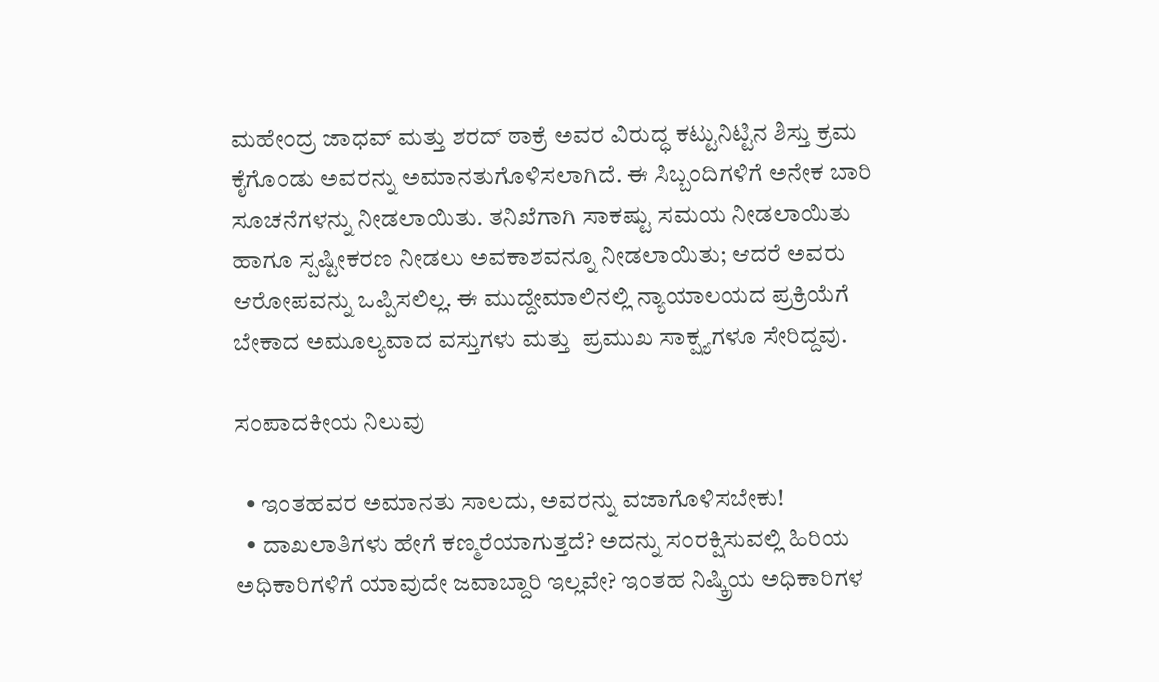ಮಹೇಂದ್ರ ಜಾಧವ್ ಮತ್ತು ಶರದ್ ಠಾಕ್ರೆ ಅವರ ವಿರುದ್ಧ ಕಟ್ಟುನಿಟ್ಟಿನ ಶಿಸ್ತು ಕ್ರಮ ಕೈಗೊಂಡು ಅವರನ್ನು ಅಮಾನತುಗೊಳಿಸಲಾಗಿದೆ. ಈ ಸಿಬ್ಬಂದಿಗಳಿಗೆ ಅನೇಕ ಬಾರಿ ಸೂಚನೆಗಳನ್ನು ನೀಡಲಾಯಿತು. ತನಿಖೆಗಾಗಿ ಸಾಕಷ್ಟು ಸಮಯ ನೀಡಲಾಯಿತು ಹಾಗೂ ಸ್ಪಷ್ಟೀಕರಣ ನೀಡಲು ಅವಕಾಶವನ್ನೂ ನೀಡಲಾಯಿತು; ಆದರೆ ಅವರು ಆರೋಪವನ್ನು ಒಪ್ಪಿಸಲಿಲ್ಲ. ಈ ಮುದ್ದೇಮಾಲಿನಲ್ಲಿ ನ್ಯಾಯಾಲಯದ ಪ್ರಕ್ರಿಯೆಗೆ ಬೇಕಾದ ಅಮೂಲ್ಯವಾದ ವಸ್ತುಗಳು ಮತ್ತು  ಪ್ರಮುಖ ಸಾಕ್ಷ್ಯಗಳೂ ಸೇರಿದ್ದವು.

ಸಂಪಾದಕೀಯ ನಿಲುವು

  • ಇಂತಹವರ ಅಮಾನತು ಸಾಲದು, ಅವರನ್ನು ವಜಾಗೊಳಿಸಬೇಕು!
  • ದಾಖಲಾತಿಗಳು ಹೇಗೆ ಕಣ್ಮರೆಯಾಗುತ್ತದೆ? ಅದನ್ನು ಸಂರಕ್ಷಿಸುವಲ್ಲಿ ಹಿರಿಯ ಅಧಿಕಾರಿಗಳಿಗೆ ಯಾವುದೇ ಜವಾಬ್ದಾರಿ ಇಲ್ಲವೇ? ಇಂತಹ ನಿಷ್ಕ್ರಿಯ ಅಧಿಕಾರಿಗಳ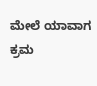ಮೇಲೆ ಯಾವಾಗ ಕ್ರಮ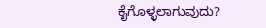ಕೈಗೊಳ್ಳಲಾಗುವುದು?